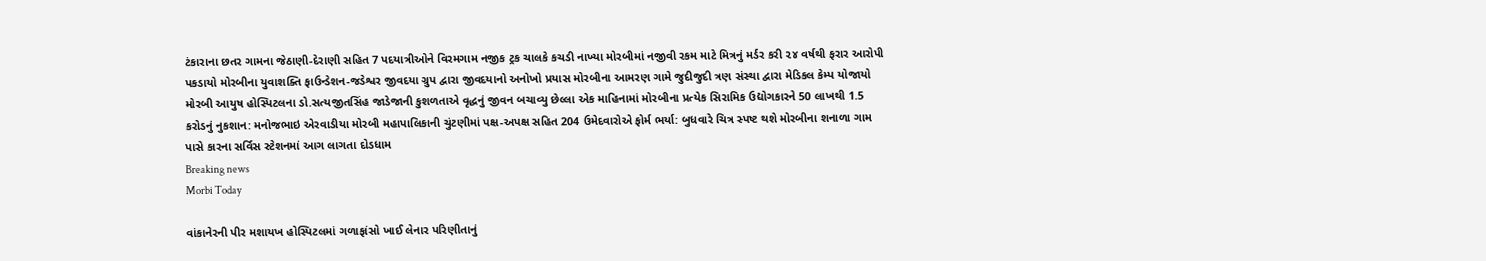ટંકારાના છતર ગામના જેઠાણી-દેરાણી સહિત 7 પદયાત્રીઓને વિરમગામ નજીક ટ્રક ચાલકે કચડી નાખ્યા મોરબીમાં નજીવી રકમ માટે મિત્રનું મર્ડર કરી ૨૪ વર્ષથી ફરાર આરોપી પકડાયો મોરબીના યુવાશક્તિ ફાઉન્ડેશન-જડેશ્વર જીવદયા ગ્રુપ દ્વારા જીવદયાનો અનોખો પ્રયાસ મોરબીના આમરણ ગામે જુદીજુદી ત્રણ સંસ્થા દ્વારા મેડિકલ કેમ્પ યોજાયો મોરબી આયુષ હોસ્પિટલના ડો.સત્યજીતસિંહ જાડેજાની કુશળતાએ વૃદ્ધનું જીવન બચાવ્યુ છેલ્લા એક માહિનામાં મોરબીના પ્રત્યેક સિરામિક ઉદ્યોગકારને 50 લાખથી 1.5 કરોડનું નુકશાન: મનોજભાઇ એરવાડીયા મોરબી મહાપાલિકાની ચુંટણીમાં પક્ષ-અપક્ષ સહિત 204 ઉમેદવારોએ ફોર્મ ભર્યા: બુધવારે ચિત્ર સ્પષ્ટ થશે મોરબીના શનાળા ગામ પાસે કારના સર્વિસ સ્ટેશનમાં આગ લાગતા દોડધામ
Breaking news
Morbi Today

વાંકાનેરની પીર મશાયખ હોસ્પિટલમાં ગળાફાંસો ખાઈ લેનાર પરિણીતાનું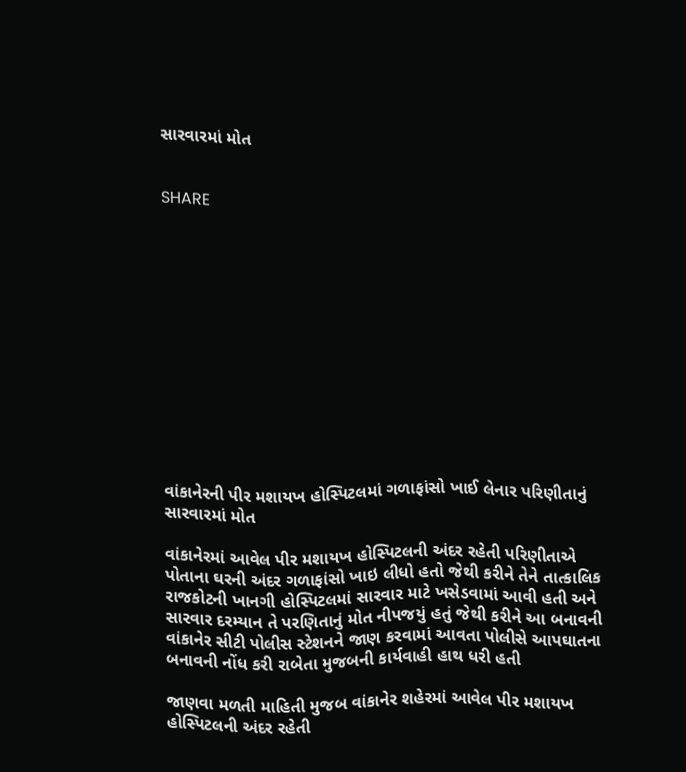સારવારમાં મોત


SHARE













વાંકાનેરની પીર મશાયખ હોસ્પિટલમાં ગળાફાંસો ખાઈ લેનાર પરિણીતાનું સારવારમાં મોત

વાંકાનેરમાં આવેલ પીર મશાયખ હોસ્પિટલની અંદર રહેતી પરિણીતાએ પોતાના ઘરની અંદર ગળાફાંસો ખાઇ લીધો હતો જેથી કરીને તેને તાત્કાલિક રાજકોટની ખાનગી હોસ્પિટલમાં સારવાર માટે ખસેડવામાં આવી હતી અને સારવાર દરમ્યાન તે પરણિતાનું મોત નીપજયું હતું જેથી કરીને આ બનાવની વાંકાનેર સીટી પોલીસ સ્ટેશનને જાણ કરવામાં આવતા પોલીસે આપઘાતના બનાવની નોંધ કરી રાબેતા મુજબની કાર્યવાહી હાથ ધરી હતી

જાણવા મળતી માહિતી મુજબ વાંકાનેર શહેરમાં આવેલ પીર મશાયખ હોસ્પિટલની અંદર રહેતી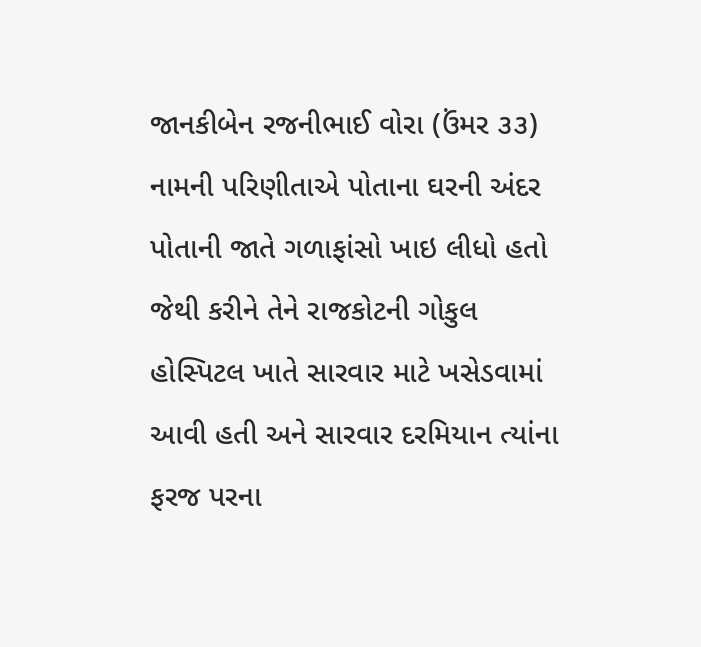જાનકીબેન રજનીભાઈ વોરા (ઉંમર ૩૩) નામની પરિણીતાએ પોતાના ઘરની અંદર પોતાની જાતે ગળાફાંસો ખાઇ લીધો હતો જેથી કરીને તેને રાજકોટની ગોકુલ હોસ્પિટલ ખાતે સારવાર માટે ખસેડવામાં આવી હતી અને સારવાર દરમિયાન ત્યાંના ફરજ પરના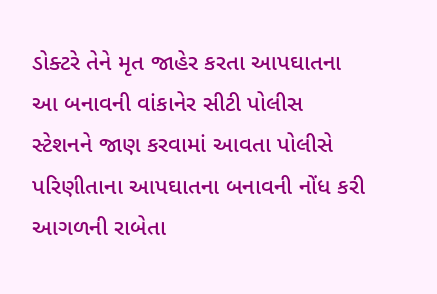ડોક્ટરે તેને મૃત જાહેર કરતા આપઘાતના આ બનાવની વાંકાનેર સીટી પોલીસ સ્ટેશનને જાણ કરવામાં આવતા પોલીસે પરિણીતાના આપઘાતના બનાવની નોંધ કરી આગળની રાબેતા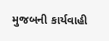મુજબની કાર્યવાહી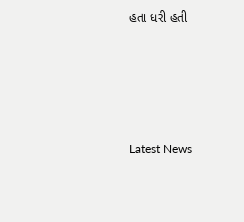હતા ધરી હતી






Latest News